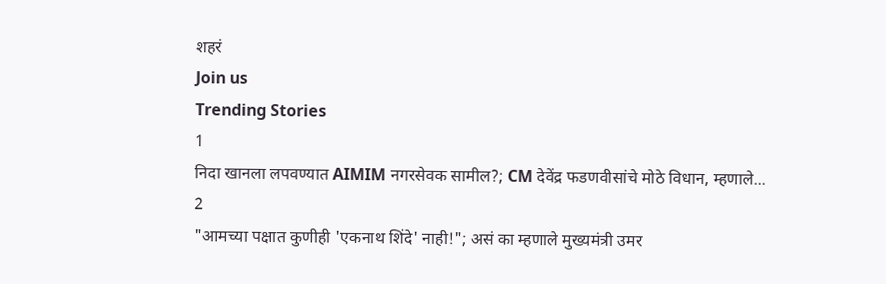शहरं
Join us
Trending Stories
1
निदा खानला लपवण्यात AIMIM नगरसेवक सामील?; CM देवेंद्र फडणवीसांचे मोठे विधान, म्हणाले...
2
"आमच्या पक्षात कुणीही 'एकनाथ शिंदे' नाही!"; असं का म्हणाले मुख्यमंत्री उमर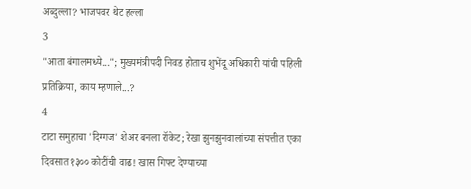अब्दुल्ला? भाजपवर थेट हल्ला
3
"आता बंगालमध्ये..."; मुख्यमंत्रीपदी निवड होताच शुभेंदू अधिकारी यांची पहिली प्रतिक्रिया, काय म्हणाले...?
4
टाटा समुहाचा 'दिग्गज' शेअर बनला रॉकेट; रेखा झुनझुनवालांच्या संपत्तीत एका दिवसात १३०० कोटींची वाढ! खास गिफ्ट देण्याच्या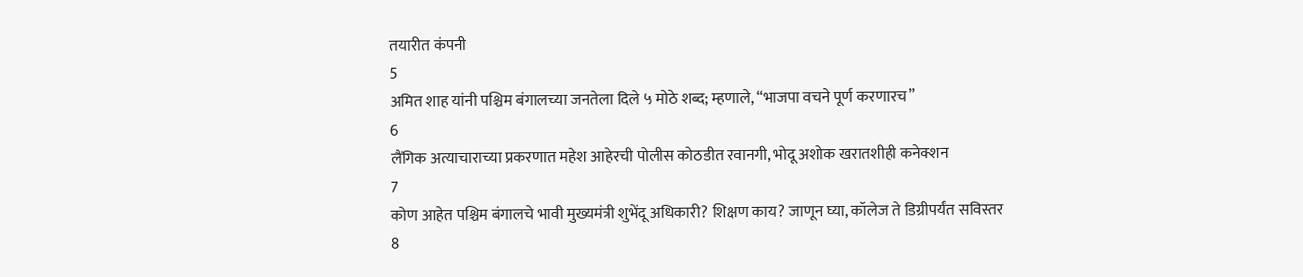तयारीत कंपनी
5
अमित शाह यांनी पश्चिम बंगालच्या जनतेला दिले ५ मोठे शब्द; म्हणाले, “भाजपा वचने पूर्ण करणारच”
6
लैंगिक अत्याचाराच्या प्रकरणात महेश आहेरची पोलीस कोठडीत रवानगी, भोदू अशोक खरातशीही कनेक्शन
7
कोण आहेत पश्चिम बंगालचे भावी मुख्यमंत्री शुभेंदू अधिकारी? शिक्षण काय? जाणून घ्या, कॉलेज ते डिग्रीपर्यंत सविस्तर
8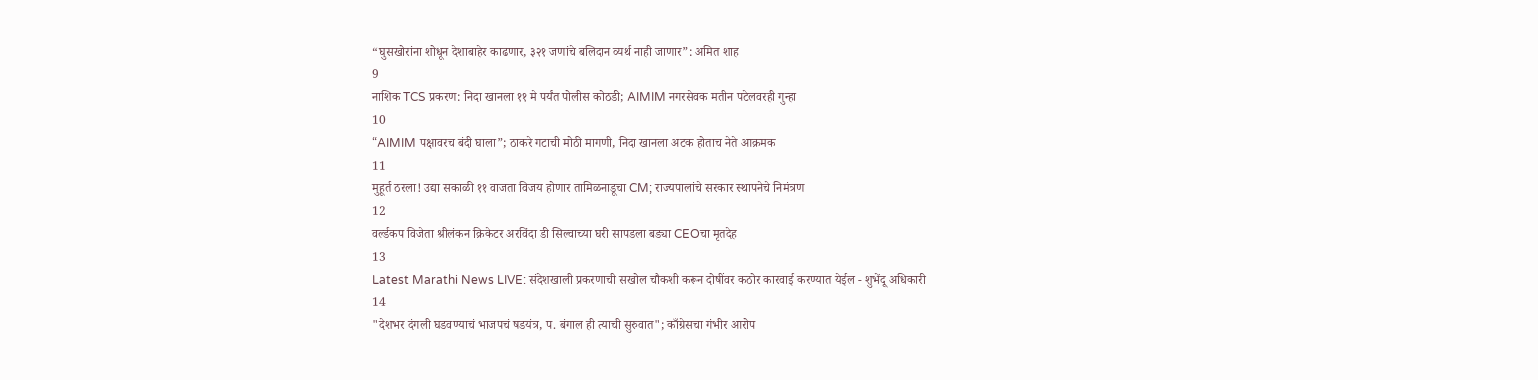“घुसखोरांना शोधून देशाबाहेर काढणार, ३२१ जणांचे बलिदान व्यर्थ नाही जाणार”: अमित शाह
9
नाशिक TCS प्रकरण: निदा खानला ११ मे पर्यंत पोलीस कोठडी; AIMIM नगरसेवक मतीन पटेलवरही गुन्हा
10
“AIMIM पक्षावरच बंदी घाला”; ठाकरे गटाची मोठी मागणी, निदा खानला अटक होताच नेते आक्रमक
11
मुहूर्त ठरला! उद्या सकाळी ११ वाजता विजय होणार तामिळनाडूचा CM; राज्यपालांचे सरकार स्थापनेचे निमंत्रण
12
वर्ल्डकप विजेता श्रीलंकन क्रिकेटर अरविंदा डी सिल्वाच्या घरी सापडला बड्या CEOचा मृतदेह
13
Latest Marathi News LIVE: संदेशखाली प्रकरणाची सखोल चौकशी करून दोषींवर कठोर कारवाई करण्यात येईल - शुभेंदू अधिकारी
14
"देशभर दंगली घडवण्याचं भाजपचं षडयंत्र, प. बंगाल ही त्याची सुरुवात"; काँग्रेसचा गंभीर आरोप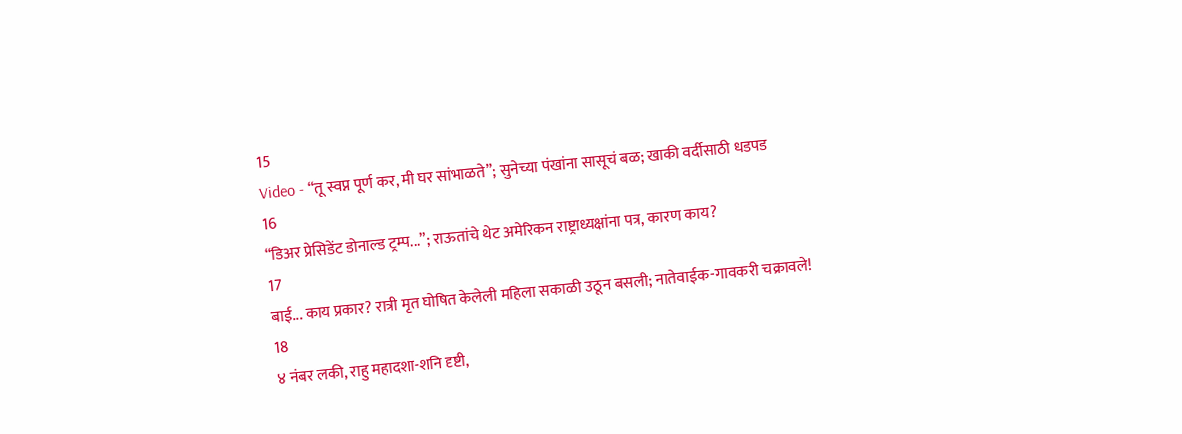15
Video - “तू स्वप्न पूर्ण कर, मी घर सांभाळते”; सुनेच्या पंखांना सासूचं बळ; खाकी वर्दीसाठी धडपड
16
“डिअर प्रेसिडेंट डोनाल्ड ट्रम्प...”; राऊतांचे थेट अमेरिकन राष्ट्राध्यक्षांना पत्र, कारण काय?
17
बाई... काय प्रकार? रात्री मृत घोषित केलेली महिला सकाळी उठून बसली; नातेवाईक-गावकरी चक्रावले!
18
४ नंबर लकी, राहु महादशा-शनि दृष्टी,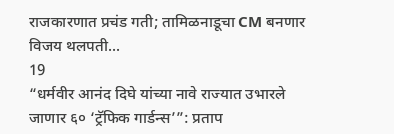राजकारणात प्रचंड गती; तामिळनाडूचा CM बनणार विजय थलपती...
19
“धर्मवीर आनंद दिघे यांच्या नावे राज्यात उभारले जाणार ६० ‘ट्रॅफिक गार्डन्स’”: प्रताप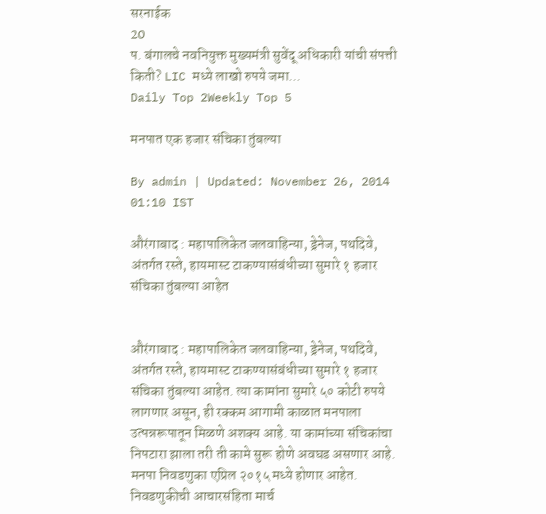सरनाईक
20
प. बंगालचे नवनियुक्त मुख्यमंत्री सुवेंदू अधिकारी यांची संपत्ती किती? LIC मध्ये लाखो रुपये जमा...
Daily Top 2Weekly Top 5

मनपात एक हजार संचिका तुंबल्या

By admin | Updated: November 26, 2014 01:10 IST

औरंगाबाद : महापालिकेत जलवाहिन्या, ड्रेनेज, पथदिवे, अंतर्गत रस्ते, हायमास्ट टाकण्यासंबंधीच्या सुमारे १ हजार संचिका तुंबल्या आहेत


औरंगाबाद : महापालिकेत जलवाहिन्या, ड्रेनेज, पथदिवे, अंतर्गत रस्ते, हायमास्ट टाकण्यासंबंधीच्या सुमारे १ हजार संचिका तुंबल्या आहेत. त्या कामांना सुमारे ५० कोटी रुपये लागणार असून, ही रक्कम आगामी काळात मनपाला उत्पन्नरूपातून मिळणे अशक्य आहे. या कामांच्या संचिकांचा निपटारा झाला तरी ती कामे सुरू होणे अवघड असणार आहे.
मनपा निवडणुका एप्रिल २०१५ मध्ये होणार आहेत. निवडणुकीची आचारसंहिता मार्च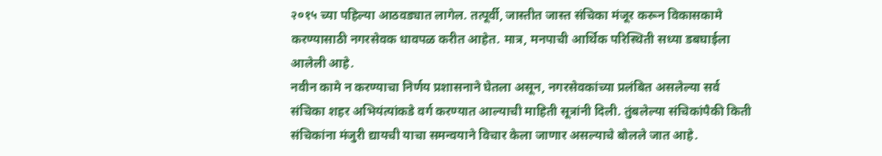२०१५ च्या पहिल्या आठवड्यात लागेल. तत्पूर्वी, जास्तीत जास्त संचिका मंजूर करून विकासकामे करण्यासाठी नगरसेवक धावपळ करीत आहेत. मात्र, मनपाची आर्थिक परिस्थिती सध्या डबघाईला आलेली आहे.
नवीन कामे न करण्याचा निर्णय प्रशासनाने घेतला असून, नगरसेवकांच्या प्रलंबित असलेल्या सर्व संचिका शहर अभियंत्यांकडे वर्ग करण्यात आल्याची माहिती सूत्रांनी दिली. तुंबलेल्या संचिकांपैकी किती संचिकांना मंजुरी द्यायची याचा समन्वयाने विचार केला जाणार असल्याचे बोलले जात आहे.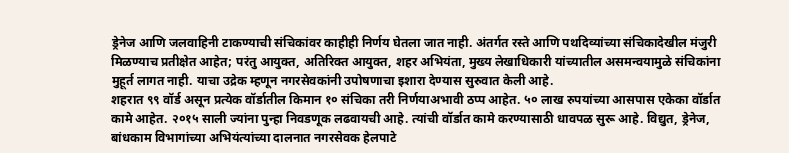ड्रेनेज आणि जलवाहिनी टाकण्याची संचिकांवर काहीही निर्णय घेतला जात नाही. अंतर्गत रस्ते आणि पथदिव्यांच्या संचिकादेखील मंजुरी मिळण्याच प्रतीक्षेत आहेत; परंतु आयुक्त, अतिरिक्त आयुक्त, शहर अभियंता, मुख्य लेखाधिकारी यांच्यातील असमन्वयामुळे संचिकांना मुहूर्त लागत नाही. याचा उद्रेक म्हणून नगरसेवकांनी उपोषणाचा इशारा देण्यास सुरुवात केली आहे.
शहरात ९९ वॉर्ड असून प्रत्येक वॉर्डातील किमान १० संचिका तरी निर्णयाअभावी ठप्प आहेत. ५० लाख रुपयांच्या आसपास एकेका वॉर्डात कामे आहेत. २०१५ साली ज्यांना पुन्हा निवडणूक लढवायची आहे. त्यांची वॉर्डात कामे करण्यासाठी धावपळ सुरू आहे. विद्युत, ड्रेनेज, बांधकाम विभागांच्या अभियंत्यांच्या दालनात नगरसेवक हेलपाटे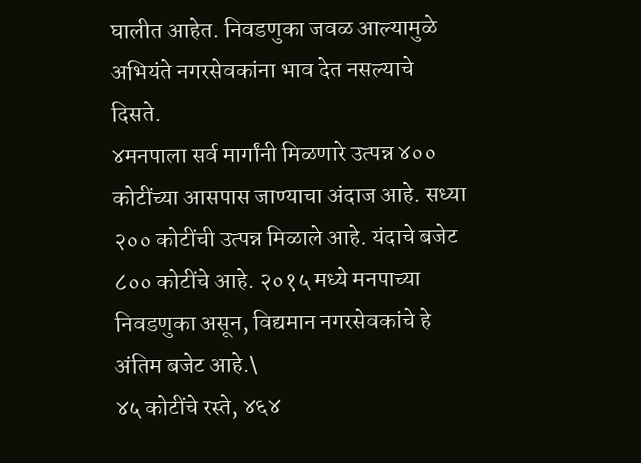घालीत आहेत. निवडणुका जवळ आल्यामुळे अभियंते नगरसेवकांना भाव देत नसल्याचे दिसते.
४मनपाला सर्व मार्गांनी मिळणारे उत्पन्न ४०० कोटींच्या आसपास जाण्याचा अंदाज आहे. सध्या २०० कोटींची उत्पन्न मिळाले आहे. यंदाचे बजेट ८०० कोटींचे आहे. २०१५ मध्ये मनपाच्या निवडणुका असून, विद्यमान नगरसेवकांचे हे अंतिम बजेट आहे.\
४५ कोटींचे रस्ते, ४६४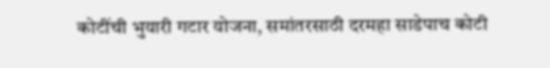कोटींची भुयारी गटार योजना, समांतरसाठी दरमहा साडेपाच कोटी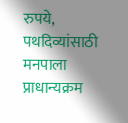रुपये, पथदिव्यांसाठी मनपाला प्राधान्यक्रम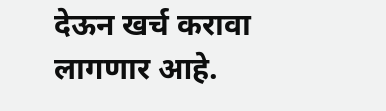देऊन खर्च करावा लागणार आहे.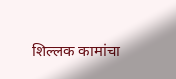शिल्लक कामांचा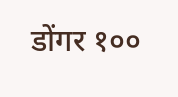डोंगर १००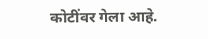कोटींवर गेला आहे.